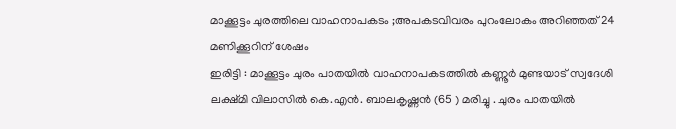മാക്കൂട്ടം ചുരത്തിലെ വാഹനാപകടം ;അപകടവിവരം പുറംലോകം അറിഞ്ഞത് 24 മണിക്കൂറിന് ശേഷം
ഇരിട്ടി : മാക്കൂട്ടം ചുരം പാതയിൽ വാഹനാപകടത്തിൽ കണ്ണൂർ മുണ്ടയാട് സ്വദേശി ലക്ഷ്മി വിലാസിൽ കെ.എൻ. ബാലകൃഷ്ണൻ (65 ) മരിച്ചു . ചുരം പാതയിൽ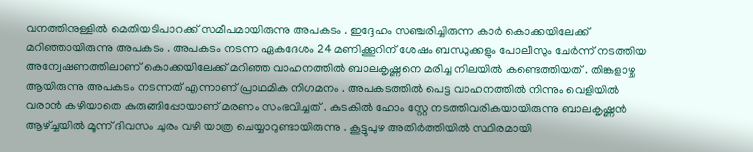വനത്തിനുള്ളിൽ മെതിയടിപാറക്ക് സമീപമായിരുന്നു അപകടം . ഇദ്ദേഹം സഞ്ചരിച്ചിരുന്ന കാർ കൊക്കയിലേക്ക് മറിഞ്ഞായിരുന്നു അപകടം . അപകടം നടന്ന ഏകദേശം 24 മണിക്കൂറിന് ശേഷം ബന്ധുക്കളും പോലീസും ചേർന്ന് നടത്തിയ അന്വേഷണത്തിലാണ് കൊക്കയിലേക്ക് മറിഞ്ഞ വാഹനത്തിൽ ബാലകൃഷ്ണനെ മരിച്ച നിലയിൽ കണ്ടെത്തിയത് . തിങ്കളാഴ്ച ആയിരുന്നു അപകടം നടന്നത് എന്നാണ് പ്രാഥമിക നിഗമനം . അപകടത്തിൽ പെട്ട വാഹനത്തിൽ നിന്നും വെളിയിൽ വരാൻ കഴിയാതെ കുരുങ്ങിപ്പോയാണ് മരണം സംഭവിച്ചത് . കുടകിൽ ഹോം സ്റ്റേ നടത്തിവരികയായിരുന്നു ബാലകൃഷ്ണൻ ആഴ്ച്ചയിൽ മൂന്ന് ദിവസം ചുരം വഴി യാത്ര ചെയ്യാറുണ്ടായിരുന്നു . കൂട്ടുപുഴ അതിർത്തിയിൽ സ്ഥിരമായി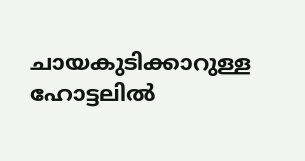ചായകുടിക്കാറുള്ള ഹോട്ടലിൽ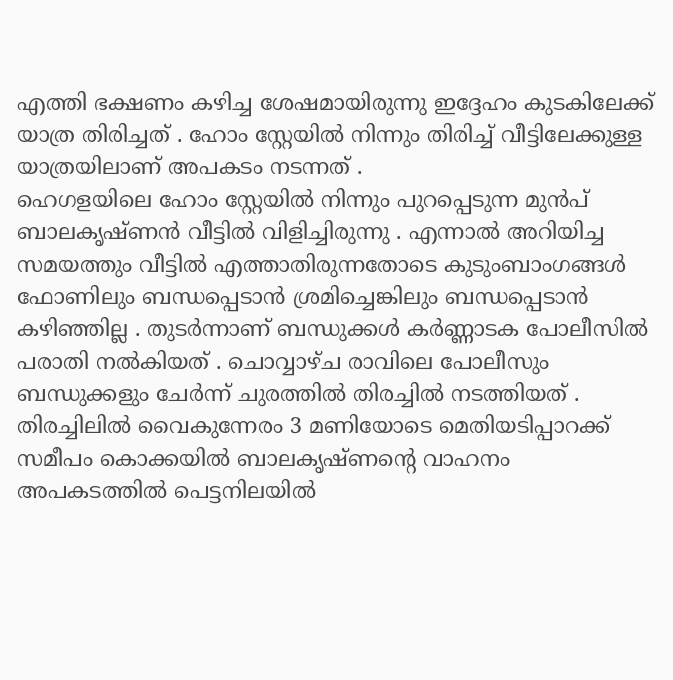എത്തി ഭക്ഷണം കഴിച്ച ശേഷമായിരുന്നു ഇദ്ദേഹം കുടകിലേക്ക് യാത്ര തിരിച്ചത് . ഹോം സ്റ്റേയിൽ നിന്നും തിരിച്ച് വീട്ടിലേക്കുള്ള യാത്രയിലാണ് അപകടം നടന്നത് .
ഹെഗളയിലെ ഹോം സ്റ്റേയിൽ നിന്നും പുറപ്പെടുന്ന മുൻപ് ബാലകൃഷ്ണൻ വീട്ടിൽ വിളിച്ചിരുന്നു . എന്നാൽ അറിയിച്ച സമയത്തും വീട്ടിൽ എത്താതിരുന്നതോടെ കുടുംബാംഗങ്ങൾ ഫോണിലും ബന്ധപ്പെടാൻ ശ്രമിച്ചെങ്കിലും ബന്ധപ്പെടാൻ കഴിഞ്ഞില്ല . തുടർന്നാണ് ബന്ധുക്കൾ കർണ്ണാടക പോലീസിൽ പരാതി നൽകിയത് . ചൊവ്വാഴ്ച രാവിലെ പോലീസും ബന്ധുക്കളും ചേർന്ന് ചുരത്തിൽ തിരച്ചിൽ നടത്തിയത് . തിരച്ചിലിൽ വൈകുന്നേരം 3 മണിയോടെ മെതിയടിപ്പാറക്ക് സമീപം കൊക്കയിൽ ബാലകൃഷ്ണന്റെ വാഹനം അപകടത്തിൽ പെട്ടനിലയിൽ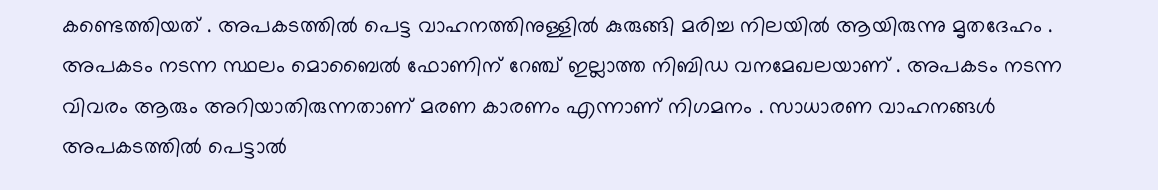കണ്ടെത്തിയത് . അപകടത്തിൽ പെട്ട വാഹനത്തിനുള്ളിൽ കുരുങ്ങി മരിച്ച നിലയിൽ ആയിരുന്നു മൃതദേഹം . അപകടം നടന്ന സ്ഥലം മൊബൈൽ ഫോണിന് റേഞ്ച് ഇല്ലാത്ത നിബിഡ വനമേഖലയാണ് . അപകടം നടന്ന വിവരം ആരും അറിയാതിരുന്നതാണ് മരണ കാരണം എന്നാണ് നിഗമനം . സാധാരണ വാഹനങ്ങൾ അപകടത്തിൽ പെട്ടാൽ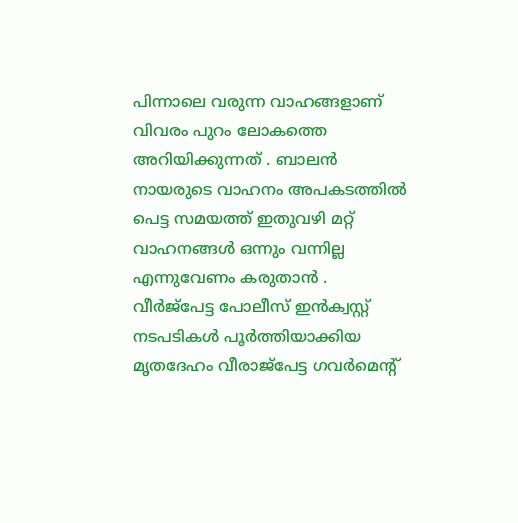പിന്നാലെ വരുന്ന വാഹങ്ങളാണ് വിവരം പുറം ലോകത്തെ അറിയിക്കുന്നത് . ബാലൻ നായരുടെ വാഹനം അപകടത്തിൽ പെട്ട സമയത്ത് ഇതുവഴി മറ്റ് വാഹനങ്ങൾ ഒന്നും വന്നില്ല എന്നുവേണം കരുതാൻ . വീർജ്പേട്ട പോലീസ് ഇൻക്വസ്റ്റ് നടപടികൾ പൂർത്തിയാക്കിയ മൃതദേഹം വീരാജ്പേട്ട ഗവർമെന്റ്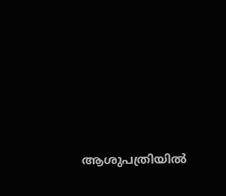ആശുപത്രിയിൽ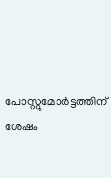പോസ്റ്റുമോർട്ടത്തിന് ശേഷം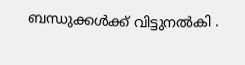ബന്ധുക്കൾക്ക് വിട്ടുനൽകി .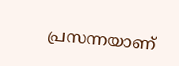പ്രസന്നയാണ്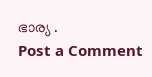ഭാര്യ .
Post a Comment